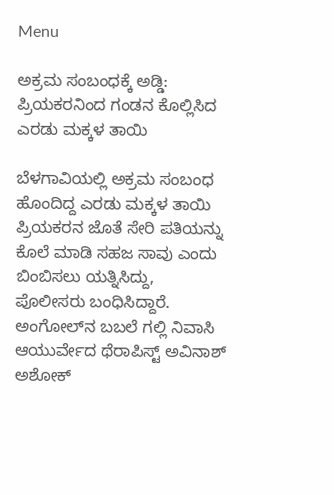Menu

ಅಕ್ರಮ ಸಂಬಂಧಕ್ಕೆ ಅಡ್ಡಿ: ಪ್ರಿಯಕರನಿಂದ ಗಂಡನ ಕೊಲ್ಲಿಸಿದ ಎರಡು ಮಕ್ಕಳ ತಾಯಿ

ಬೆಳಗಾವಿಯಲ್ಲಿ ಅಕ್ರಮ ಸಂಬಂಧ ಹೊಂದಿದ್ದ ಎರಡು ಮಕ್ಕಳ ತಾಯಿ ಪ್ರಿಯಕರನ ಜೊತೆ ಸೇರಿ ಪತಿಯನ್ನು ಕೊಲೆ ಮಾಡಿ ಸಹಜ ಸಾವು ಎಂದು ಬಿಂಬಿಸಲು ಯತ್ನಿಸಿದ್ದು, ಪೊಲೀಸರು ಬಂಧಿಸಿದ್ದಾರೆ. ಅಂಗೋಲ್‌ನ ಬಬಲೆ ಗಲ್ಲಿ ನಿವಾಸಿ ಆಯುರ್ವೇದ ಥೆರಾಪಿಸ್ಟ್ ಅವಿನಾಶ್ ಅಶೋಕ್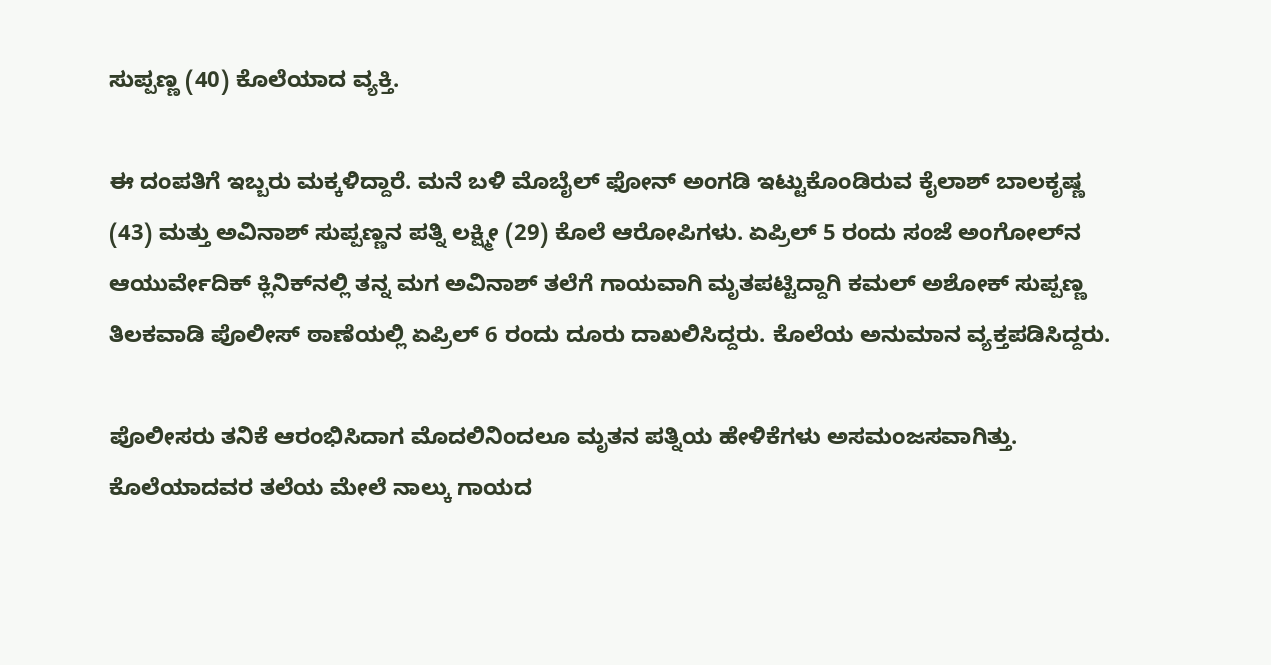ಸುಪ್ಪಣ್ಣ (40) ಕೊಲೆಯಾದ ವ್ಯಕ್ತಿ.

ಈ ದಂಪತಿಗೆ ಇಬ್ಬರು ಮಕ್ಕಳಿದ್ದಾರೆ. ಮನೆ ಬಳಿ ಮೊಬೈಲ್ ಫೋನ್ ಅಂಗಡಿ ಇಟ್ಟುಕೊಂಡಿರುವ ಕೈಲಾಶ್ ಬಾಲಕೃಷ್ಣ (43) ಮತ್ತು ಅವಿನಾಶ್ ಸುಪ್ಪಣ್ಣನ ಪತ್ನಿ ಲಕ್ಷ್ಮೀ (29) ಕೊಲೆ ಆರೋಪಿಗಳು. ಏಪ್ರಿಲ್ 5 ರಂದು ಸಂಜೆ ಅಂಗೋಲ್‌ನ ಆಯುರ್ವೇದಿಕ್ ಕ್ಲಿನಿಕ್‌ನಲ್ಲಿ ತನ್ನ ಮಗ ಅವಿನಾಶ್ ತಲೆಗೆ ಗಾಯವಾಗಿ ಮೃತಪಟ್ಟಿದ್ದಾಗಿ ಕಮಲ್ ಅಶೋಕ್ ಸುಪ್ಪಣ್ಣ ತಿಲಕವಾಡಿ ಪೊಲೀಸ್ ಠಾಣೆಯಲ್ಲಿ ಏಪ್ರಿಲ್ 6 ರಂದು ದೂರು ದಾಖಲಿಸಿದ್ದರು. ಕೊಲೆಯ ಅನುಮಾನ ವ್ಯಕ್ತಪಡಿಸಿದ್ದರು.

ಪೊಲೀಸರು ತನಿಕೆ ಆರಂಭಿಸಿದಾಗ ಮೊದಲಿನಿಂದಲೂ ಮೃತನ ಪತ್ನಿಯ ಹೇಳಿಕೆಗಳು ಅಸಮಂಜಸವಾಗಿತ್ತು. ಕೊಲೆಯಾದವರ ತಲೆಯ ಮೇಲೆ ನಾಲ್ಕು ಗಾಯದ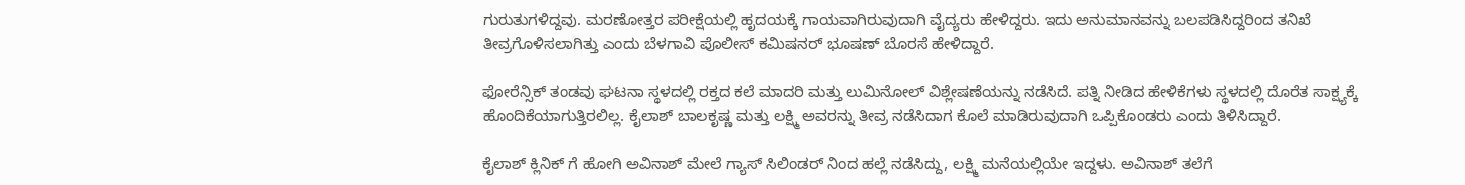ಗುರುತುಗಳಿದ್ದವು. ಮರಣೋತ್ತರ ಪರೀಕ್ಷೆಯಲ್ಲಿ ಹೃದಯಕ್ಕೆ ಗಾಯವಾಗಿರುವುದಾಗಿ ವೈದ್ಯರು ಹೇಳಿದ್ದರು. ಇದು ಅನುಮಾನವನ್ನು ಬಲಪಡಿಸಿದ್ದರಿಂದ ತನಿಖೆ ತೀವ್ರಗೊಳಿಸಲಾಗಿತ್ತು ಎಂದು ಬೆಳಗಾವಿ ಪೊಲೀಸ್ ಕಮಿಷನರ್ ಭೂಷಣ್ ಬೊರಸೆ ಹೇಳಿದ್ದಾರೆ.

ಫೋರೆನ್ಸಿಕ್ ತಂಡವು ಘಟನಾ ಸ್ಥಳದಲ್ಲಿ ರಕ್ತದ ಕಲೆ ಮಾದರಿ ಮತ್ತು ಲುಮಿನೋಲ್ ವಿಶ್ಲೇಷಣೆಯನ್ನು ನಡೆಸಿದೆ. ಪತ್ನಿ ನೀಡಿದ ಹೇಳಿಕೆಗಳು ಸ್ಥಳದಲ್ಲಿ ದೊರೆತ ಸಾಕ್ಷ್ಯಕ್ಕೆ ಹೊಂದಿಕೆಯಾಗುತ್ತಿರಲಿಲ್ಲ. ಕೈಲಾಶ್ ಬಾಲಕೃಷ್ಣ ಮತ್ತು ಲಕ್ಷ್ಮಿ ಅವರನ್ನು ತೀವ್ರ ನಡೆಸಿದಾಗ ಕೊಲೆ ಮಾಡಿರುವುದಾಗಿ ಒಪ್ಪಿಕೊಂಡರು ಎಂದು ತಿಳಿಸಿದ್ದಾರೆ.

ಕೈಲಾಶ್ ಕ್ಲಿನಿಕ್ ಗೆ ಹೋಗಿ ಅವಿನಾಶ್ ಮೇಲೆ ಗ್ಯಾಸ್ ಸಿಲಿಂಡರ್ ನಿಂದ ಹಲ್ಲೆ ನಡೆಸಿದ್ದು, ಲಕ್ಷ್ಮಿ ಮನೆಯಲ್ಲಿಯೇ ಇದ್ದಳು. ಅವಿನಾಶ್ ತಲೆಗೆ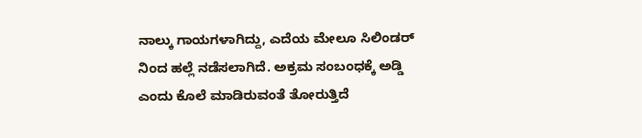ನಾಲ್ಕು ಗಾಯಗಳಾಗಿದ್ದು, ಎದೆಯ ಮೇಲೂ ಸಿಲಿಂಡರ್ ನಿಂದ ಹಲ್ಲೆ ನಡೆಸಲಾಗಿದೆ. ಅಕ್ರಮ ಸಂಬಂಧಕ್ಕೆ ಅಡ್ಡಿ ಎಂದು ಕೊಲೆ ಮಾಡಿರುವಂತೆ ತೋರುತ್ತಿದೆ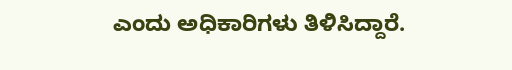ಎಂದು ಅಧಿಕಾರಿಗಳು ತಿಳಿಸಿದ್ದಾರೆ.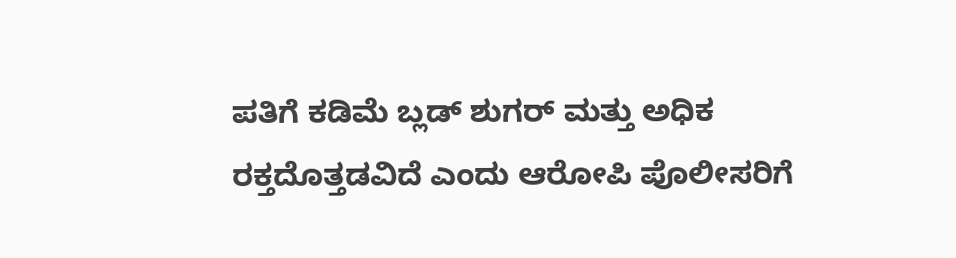ಪತಿಗೆ ಕಡಿಮೆ ಬ್ಲಡ್ ಶುಗರ್ ಮತ್ತು ಅಧಿಕ ರಕ್ತದೊತ್ತಡವಿದೆ ಎಂದು ಆರೋಪಿ ಪೊಲೀಸರಿಗೆ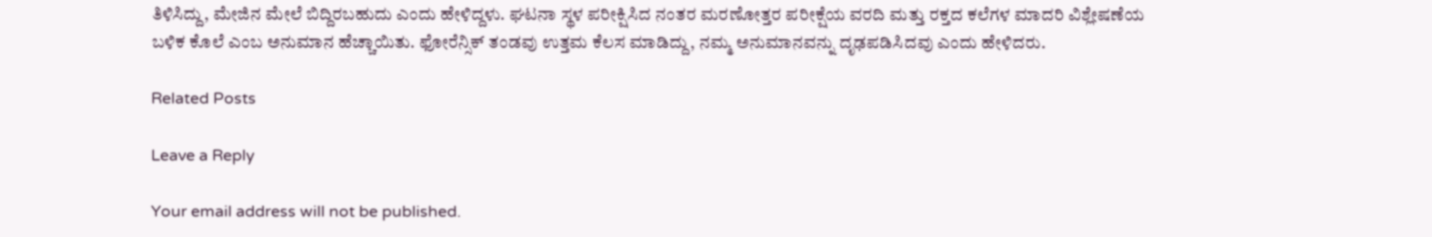ತಿಳಿಸಿದ್ದು, ಮೇಜಿನ ಮೇಲೆ ಬಿದ್ದಿರಬಹುದು ಎಂದು ಹೇಳಿದ್ದಳು. ಘಟನಾ ಸ್ಥಳ ಪರೀಕ್ಷಿಸಿದ ನಂತರ ಮರಣೋತ್ತರ ಪರೀಕ್ಷೆಯ ವರದಿ ಮತ್ತು ರಕ್ತದ ಕಲೆಗಳ ಮಾದರಿ ವಿಶ್ಲೇಷಣೆಯ ಬಳಿಕ ಕೊಲೆ ಎಂಬ ಅನುಮಾನ ಹೆಚ್ಚಾಯಿತು. ಫೋರೆನ್ಸಿಕ್ ತಂಡವು ಉತ್ತಮ ಕೆಲಸ ಮಾಡಿದ್ದು, ನಮ್ಮ ಅನುಮಾನವನ್ನು ದೃಢಪಡಿಸಿದವು ಎಂದು ಹೇಳಿದರು.

Related Posts

Leave a Reply

Your email address will not be published.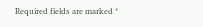Required fields are marked *